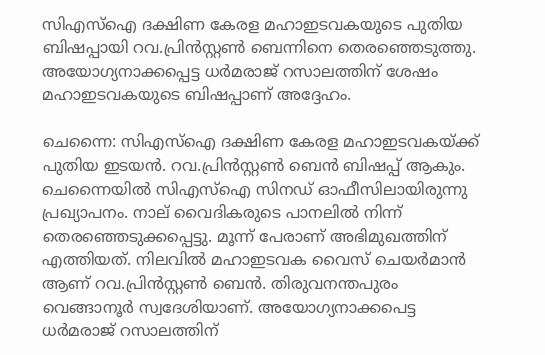സിഎസ്ഐ ദക്ഷിണ കേരള മഹാഇടവകയുടെ പുതിയ ബിഷപ്പായി റവ.പ്രിൻസ്റ്റൺ ബെന്നിനെ തെരഞ്ഞെടുത്തു. അയോഗ്യനാക്കപ്പെട്ട ധർമരാജ്‌ റസാലത്തിന് ശേഷം മഹാഇടവകയുടെ ബിഷപ്പാണ് അദ്ദേഹം.

ചെന്നൈ: സിഎസ്ഐ ദക്ഷിണ കേരള മഹാഇടവകയ്ക്ക് പുതിയ ഇടയൻ. റവ.പ്രിൻസ്റ്റൺ ബെൻ ബിഷപ്പ് ആകും. ചെന്നൈയിൽ സിഎസ്ഐ സിനഡ് ഓഫീസിലായിരുന്നു പ്രഖ്യാപനം. നാല് വൈദികരുടെ പാനലിൽ നിന്ന് തെരഞ്ഞെടുക്കപ്പെട്ടു. മൂന്ന് പേരാണ് അഭിമുഖത്തിന് എത്തിയത്. നിലവിൽ മഹാഇടവക വൈസ് ചെയർമാൻ ആണ് റവ.പ്രിൻസ്റ്റൺ ബെൻ. തിരുവനന്തപുരം വെങ്ങാനൂർ സ്വദേശിയാണ്. അയോഗ്യനാക്കപെട്ട ധർമരാജ്‌ റസാലത്തിന്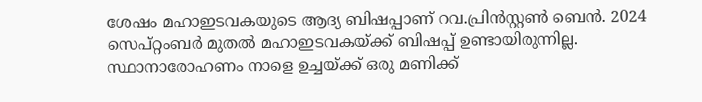ശേഷം മഹാഇടവകയുടെ ആദ്യ ബിഷപ്പാണ് റവ.പ്രിൻസ്റ്റൺ ബെൻ. 2024 സെപ്റ്റംബർ മുതൽ മഹാഇടവകയ്ക്ക് ബിഷപ്പ് ഉണ്ടായിരുന്നില്ല. സ്ഥാനാരോഹണം നാളെ ഉച്ചയ്ക്ക് ഒരു മണിക്ക്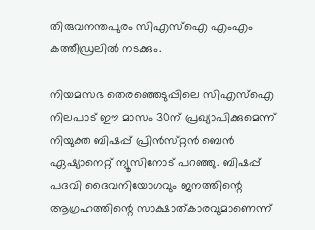തിരുവനന്തപുരം സിഎസ്ഐ എംഎം കത്തീഡ്രലിൽ നടക്കും.

നിയമസഭ തെരഞ്ഞെടുപ്പിലെ സിഎസ്ഐ നിലപാട് ഈ മാസം 30ന് പ്രഖ്യാപിക്കുമെന്ന് നിയുക്ത ബിഷപ്പ് പ്രിൻസ്‌റ്റൻ ബെൻ ഏഷ്യാനെറ്റ് ന്യൂസിനോട് പറഞ്ഞു. ബിഷപ്പ് പദവി ദൈവനിയോഗവും ജനത്തിന്റെ ആഗ്രഹത്തിന്റെ സാക്ഷാത്കാരവുമാണെന്ന്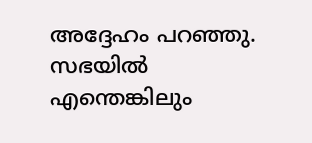അദ്ദേഹം പറഞ്ഞു. സഭയിൽ എന്തെങ്കിലും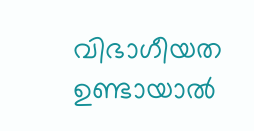വിഭാഗീയത ഉണ്ടായാൽ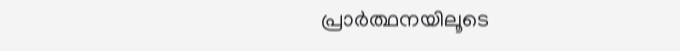പ്രാർത്ഥനയിലൂടെ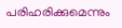പരിഹരിക്കുമെന്നും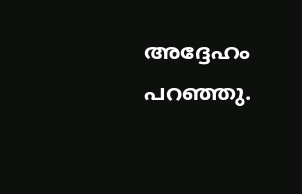അദ്ദേഹം പറഞ്ഞു.